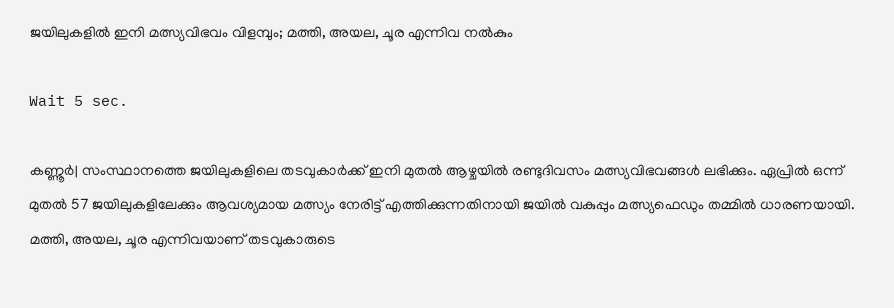ജയിലുകളിൽ ഇനി മത്സ്യവിഭവം വിളമ്പും; മത്തി, അയല, ചൂര എന്നിവ നൽകും

Wait 5 sec.

കണ്ണൂര്‍| സംസ്ഥാനത്തെ ജയിലുകളിലെ തടവുകാര്‍ക്ക് ഇനി മുതല്‍ ആഴ്ചയില്‍ രണ്ടുദിവസം മത്സ്യവിഭവങ്ങള്‍ ലഭിക്കും. ഏപ്രില്‍ ഒന്ന് മുതല്‍ 57 ജയിലുകളിലേക്കും ആവശ്യമായ മത്സ്യം നേരിട്ട് എത്തിക്കുന്നതിനായി ജയില്‍ വകുപ്പും മത്സ്യഫെഡും തമ്മില്‍ ധാരണയായി. മത്തി, അയല, ചൂര എന്നിവയാണ് തടവുകാരുടെ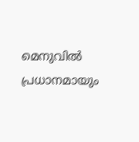മെനുവില്‍ പ്രധാനമായും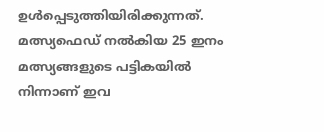ഉള്‍പ്പെടുത്തിയിരിക്കുന്നത്. മത്സ്യഫെഡ് നല്‍കിയ 25 ഇനം മത്സ്യങ്ങളുടെ പട്ടികയില്‍ നിന്നാണ് ഇവ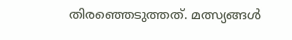തിരഞ്ഞെടുത്തത്. മത്സ്യങ്ങള്‍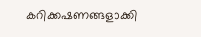കറിക്കഷണങ്ങളാക്കി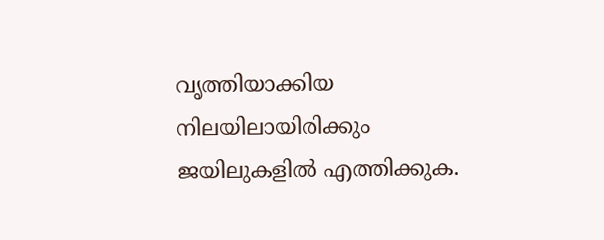വൃത്തിയാക്കിയ നിലയിലായിരിക്കും ജയിലുകളില്‍ എത്തിക്കുക.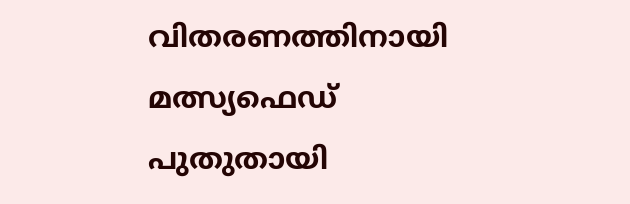വിതരണത്തിനായി മത്സ്യഫെഡ് പുതുതായി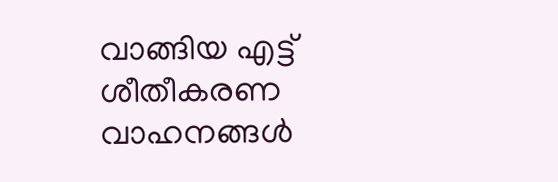വാങ്ങിയ എട്ട് ശീതീകരണ വാഹനങ്ങള്‍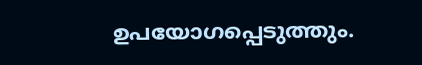ഉപയോഗപ്പെടുത്തും.